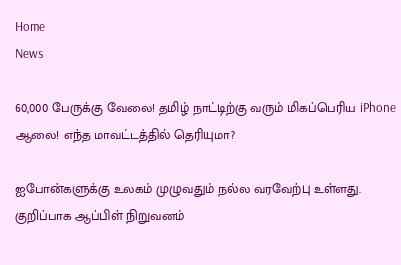Home
News

60,000 பேருக்கு வேலை! தமிழ் நாட்டிற்கு வரும் மிகப்பெரிய iPhone ஆலை! எந்த மாவட்டத்தில் தெரியுமா?

ஐபோன்களுக்கு உலகம் முழுவதும் நல்ல வரவேற்பு உள்ளது. குறிப்பாக ஆப்பிள் நிறுவனம்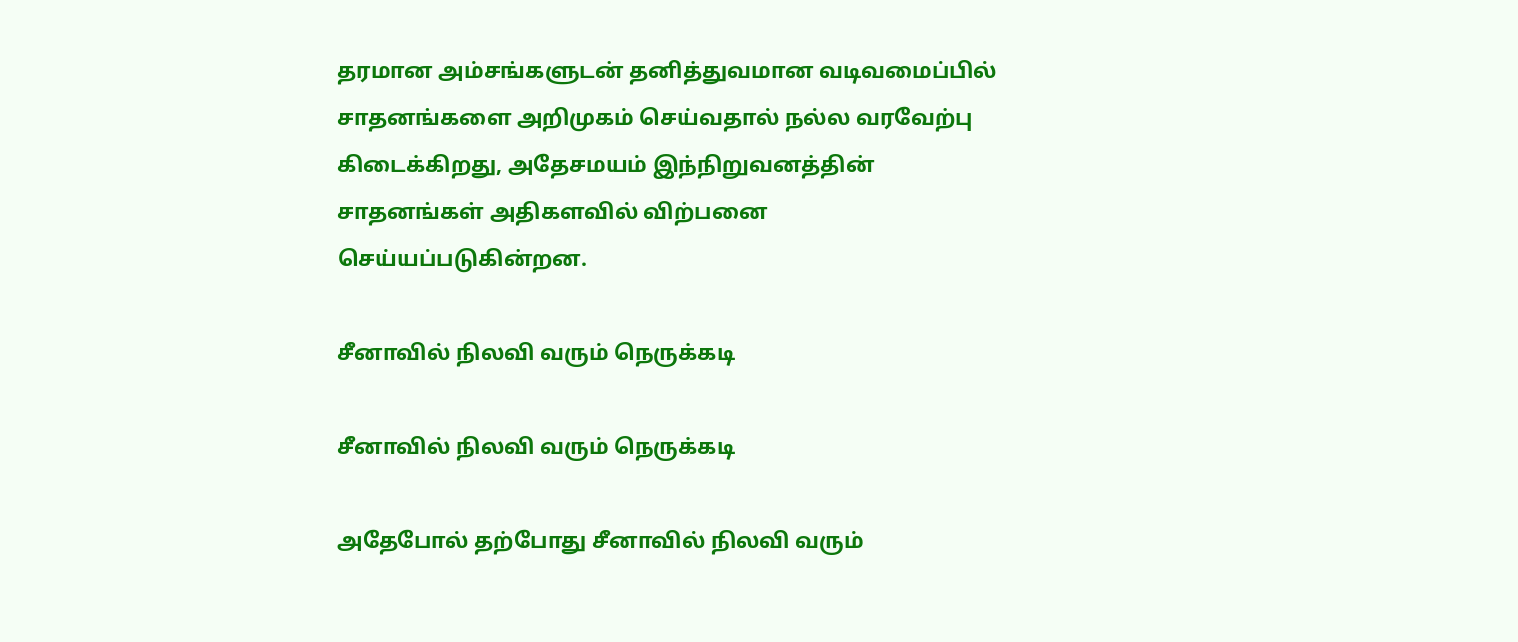தரமான அம்சங்களுடன் தனித்துவமான வடிவமைப்பில் சாதனங்களை அறிமுகம் செய்வதால் நல்ல வரவேற்பு கிடைக்கிறது, அதேசமயம் இந்நிறுவனத்தின் சாதனங்கள் அதிகளவில் விற்பனை செய்யப்படுகின்றன.

சீனாவில் நிலவி வரும் நெருக்கடி

சீனாவில் நிலவி வரும் நெருக்கடி

அதேபோல் தற்போது சீனாவில் நிலவி வரும்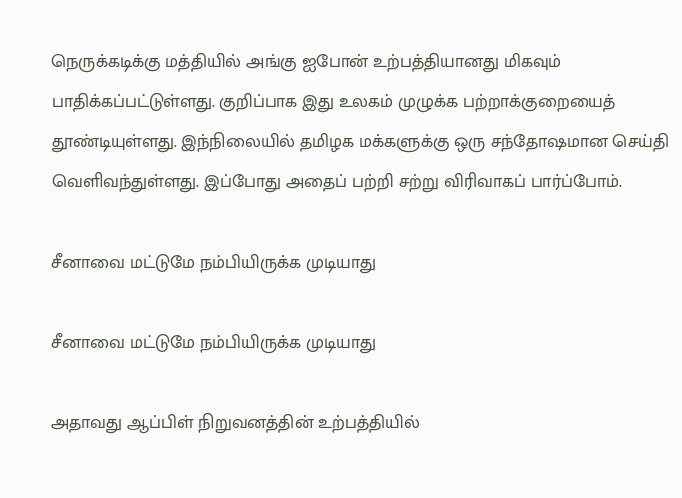நெருக்கடிக்கு மத்தியில் அங்கு ஐபோன் உற்பத்தியானது மிகவும் பாதிக்கப்பட்டுள்ளது. குறிப்பாக இது உலகம் முழுக்க பற்றாக்குறையைத் தூண்டியுள்ளது. இந்நிலையில் தமிழக மக்களுக்கு ஒரு சந்தோஷமான செய்தி வெளிவந்துள்ளது. இப்போது அதைப் பற்றி சற்று விரிவாகப் பார்ப்போம்.

சீனாவை மட்டுமே நம்பியிருக்க முடியாது

சீனாவை மட்டுமே நம்பியிருக்க முடியாது

அதாவது ஆப்பிள் நிறுவனத்தின் உற்பத்தியில்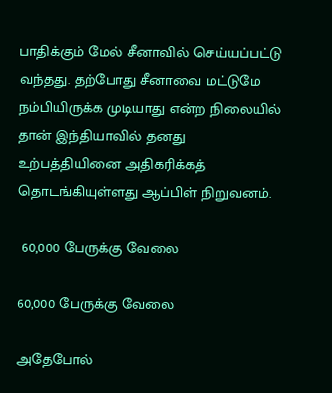பாதிக்கும் மேல் சீனாவில் செய்யப்பட்டு வந்தது. தற்போது சீனாவை மட்டுமே நம்பியிருக்க முடியாது என்ற நிலையில் தான் இந்தியாவில் தனது உற்பத்தியினை அதிகரிக்கத் தொடங்கியுள்ளது ஆப்பிள் நிறுவனம்.

 60,000 பேருக்கு வேலை

60,000 பேருக்கு வேலை

அதேபோல்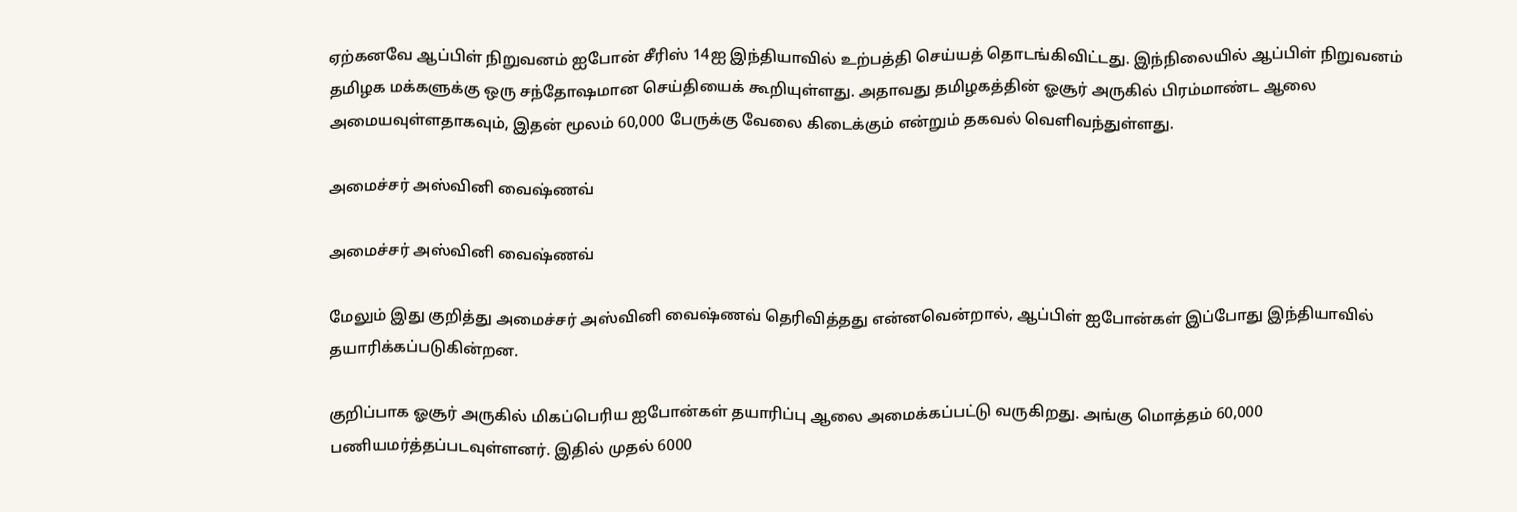ஏற்கனவே ஆப்பிள் நிறுவனம் ஐபோன் சீரிஸ் 14ஐ இந்தியாவில் உற்பத்தி செய்யத் தொடங்கிவிட்டது. இந்நிலையில் ஆப்பிள் நிறுவனம் தமிழக மக்களுக்கு ஒரு சந்தோஷமான செய்தியைக் கூறியுள்ளது. அதாவது தமிழகத்தின் ஓசூர் அருகில் பிரம்மாண்ட ஆலை அமையவுள்ளதாகவும், இதன் மூலம் 60,000 பேருக்கு வேலை கிடைக்கும் என்றும் தகவல் வெளிவந்துள்ளது.

அமைச்சர் அஸ்வினி வைஷ்ணவ்

அமைச்சர் அஸ்வினி வைஷ்ணவ்

மேலும் இது குறித்து அமைச்சர் அஸ்வினி வைஷ்ணவ் தெரிவித்தது என்னவென்றால், ஆப்பிள் ஐபோன்கள் இப்போது இந்தியாவில் தயாரிக்கப்படுகின்றன.

குறிப்பாக ஓசூர் அருகில் மிகப்பெரிய ஐபோன்கள் தயாரிப்பு ஆலை அமைக்கப்பட்டு வருகிறது. அங்கு மொத்தம் 60,000 பணியமர்த்தப்படவுள்ளனர். இதில் முதல் 6000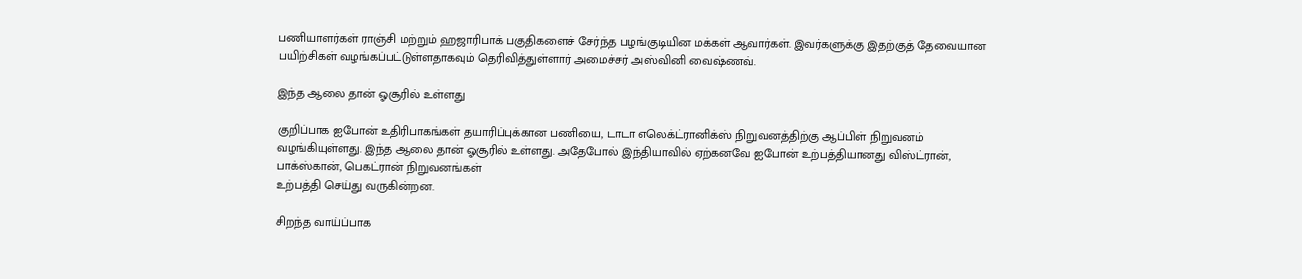பணியாளர்கள் ராஞ்சி மற்றும் ஹஜாரிபாக் பகுதிகளைச் சேர்ந்த பழங்குடியின மக்கள் ஆவார்கள். இவர்களுக்கு இதற்குத் தேவையான பயிற்சிகள் வழங்கப்பட்டுள்ளதாகவும் தெரிவித்துள்ளார் அமைச்சர் அஸ்வினி வைஷ்ணவ்.

இந்த ஆலை தான் ஓசூரில் உள்ளது

குறிப்பாக ஐபோன் உதிரிபாகங்கள் தயாரிப்புக்கான பணியை, டாடா எலெக்ட்ரானிக்ஸ் நிறுவனத்திற்கு ஆப்பிள் நிறுவனம் வழங்கியுள்ளது. இந்த ஆலை தான் ஓசூரில் உள்ளது. அதேபோல் இந்தியாவில் ஏற்கனவே ஐபோன் உற்பத்தியானது விஸ்ட்ரான், பாக்ஸ்கான், பெகட்ரான் நிறுவனங்கள்
உற்பத்தி செய்து வருகின்றன.

சிறந்த வாய்ப்பாக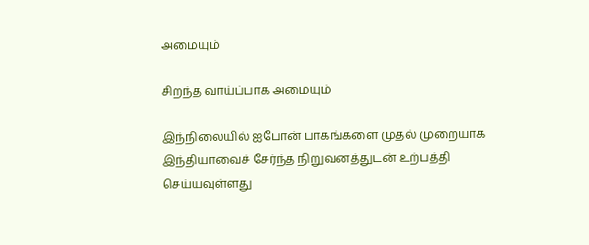அமையும்

சிறந்த வாய்ப்பாக அமையும்

இந்நிலையில் ஐபோன் பாகங்களை முதல் முறையாக இந்தியாவைச் சேர்ந்த நிறுவனத்துடன் உற்பத்தி செய்யவுள்ளது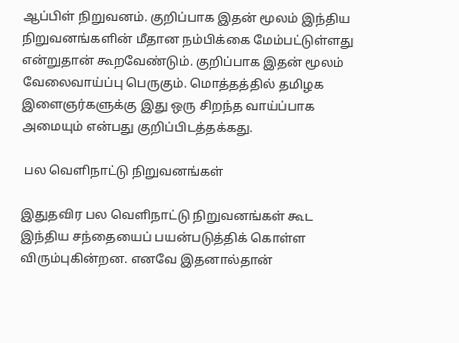ஆப்பிள் நிறுவனம். குறிப்பாக இதன் மூலம் இந்திய நிறுவனங்களின் மீதான நம்பிக்கை மேம்பட்டுள்ளது என்றுதான் கூறவேண்டும். குறிப்பாக இதன் மூலம் வேலைவாய்ப்பு பெருகும். மொத்தத்தில் தமிழக இளைஞர்களுக்கு இது ஒரு சிறந்த வாய்ப்பாக அமையும் என்பது குறிப்பிடத்தக்கது.

 பல வெளிநாட்டு நிறுவனங்கள்

இதுதவிர பல வெளிநாட்டு நிறுவனங்கள் கூட இந்திய சந்தையைப் பயன்படுத்திக் கொள்ள விரும்புகின்றன. எனவே இதனால்தான்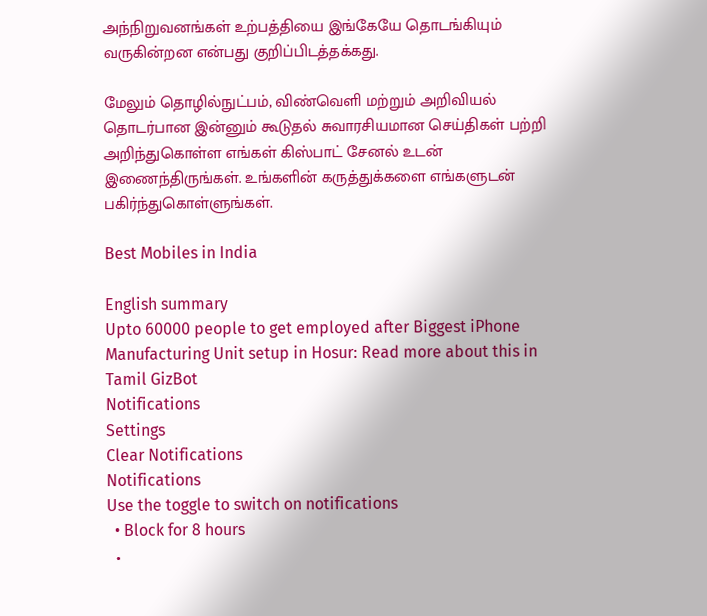அந்நிறுவனங்கள் உற்பத்தியை இங்கேயே தொடங்கியும் வருகின்றன என்பது குறிப்பிடத்தக்கது.

மேலும் தொழில்நுட்பம், விண்வெளி மற்றும் அறிவியல் தொடர்பான இன்னும் கூடுதல் சுவாரசியமான செய்திகள் பற்றி அறிந்துகொள்ள எங்கள் கிஸ்பாட் சேனல் உடன் இணைந்திருங்கள். உங்களின் கருத்துக்களை எங்களுடன் பகிர்ந்துகொள்ளுங்கள்.

Best Mobiles in India

English summary
Upto 60000 people to get employed after Biggest iPhone Manufacturing Unit setup in Hosur: Read more about this in Tamil GizBot
Notifications
Settings
Clear Notifications
Notifications
Use the toggle to switch on notifications
  • Block for 8 hours
  •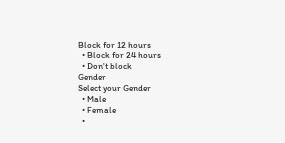Block for 12 hours
  • Block for 24 hours
  • Don't block
Gender
Select your Gender
  • Male
  • Female
  •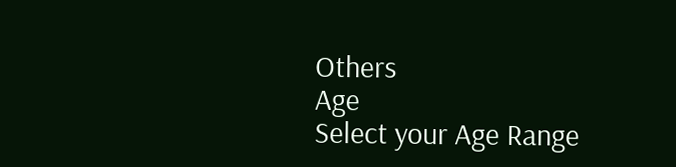Others
Age
Select your Age Range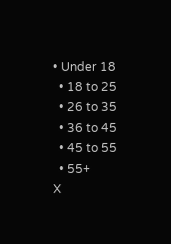• Under 18
  • 18 to 25
  • 26 to 35
  • 36 to 45
  • 45 to 55
  • 55+
X